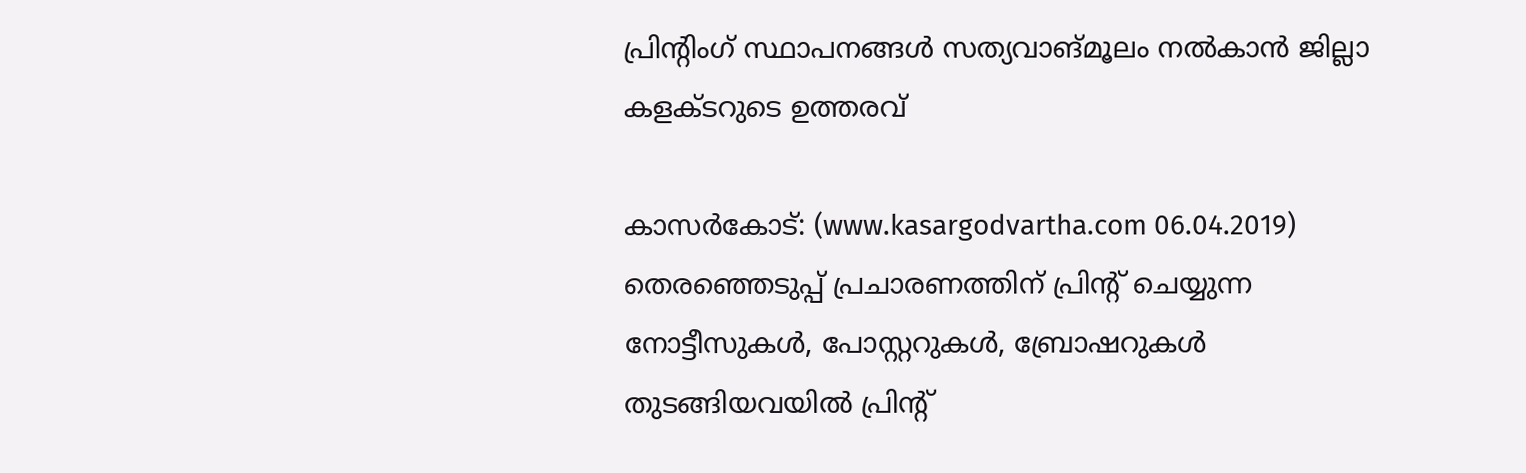പ്രിന്റിംഗ് സ്ഥാപനങ്ങള്‍ സത്യവാങ്മൂലം നല്‍കാന്‍ ജില്ലാ കളക്ടറുടെ ഉത്തരവ്

കാസര്‍കോട്: (www.kasargodvartha.com 06.04.2019) തെരഞ്ഞെടുപ്പ് പ്രചാരണത്തിന് പ്രിന്റ് ചെയ്യുന്ന നോട്ടീസുകള്‍, പോസ്റ്ററുകള്‍, ബ്രോഷറുകള്‍ തുടങ്ങിയവയില്‍ പ്രിന്റ്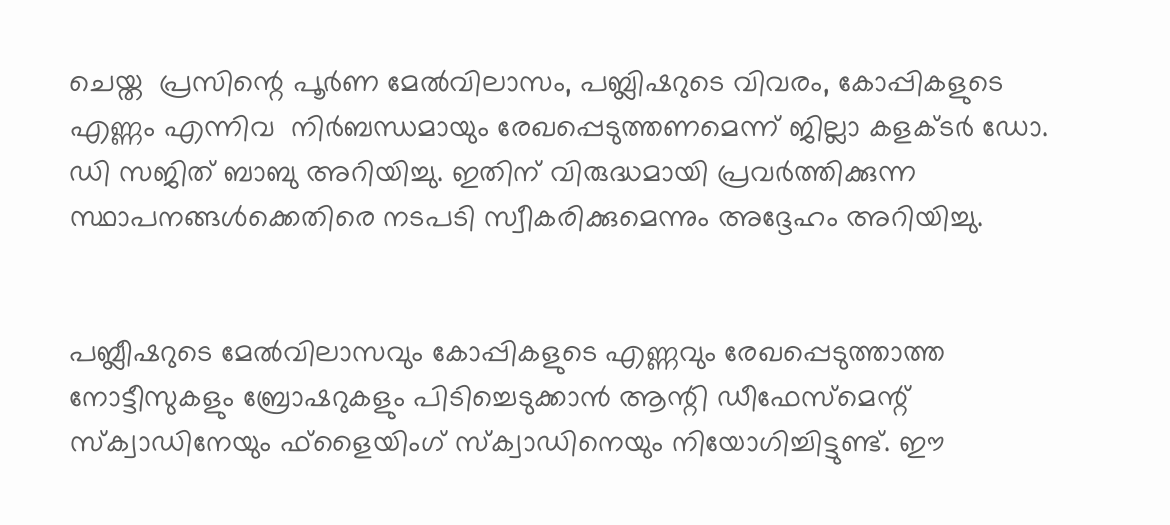ചെയ്ത  പ്രസിന്റെ പൂര്‍ണ മേല്‍വിലാസം, പബ്ലിഷറുടെ വിവരം, കോപ്പികളുടെ എണ്ണം എന്നിവ  നിര്‍ബന്ധമായും രേഖപ്പെടുത്തണമെന്ന് ജില്ലാ കളക്ടര്‍ ഡോ. ഡി സജിത് ബാബു അറിയിച്ചു. ഇതിന് വിരുദ്ധമായി പ്രവര്‍ത്തിക്കുന്ന സ്ഥാപനങ്ങള്‍ക്കെതിരെ നടപടി സ്വീകരിക്കുമെന്നും അദ്ദേഹം അറിയിച്ചു.


പബ്ലീഷറുടെ മേല്‍വിലാസവും കോപ്പികളുടെ എണ്ണവും രേഖപ്പെടുത്താത്ത നോട്ടീസുകളും ബ്രോഷറുകളും പിടിച്ചെടുക്കാന്‍ ആന്റി ഡീഫേസ്മെന്റ് സ്‌ക്വാഡിനേയും ഫ്ളൈയിംഗ് സ്‌ക്വാഡിനെയും നിയോഗിച്ചിട്ടുണ്ട്. ഈ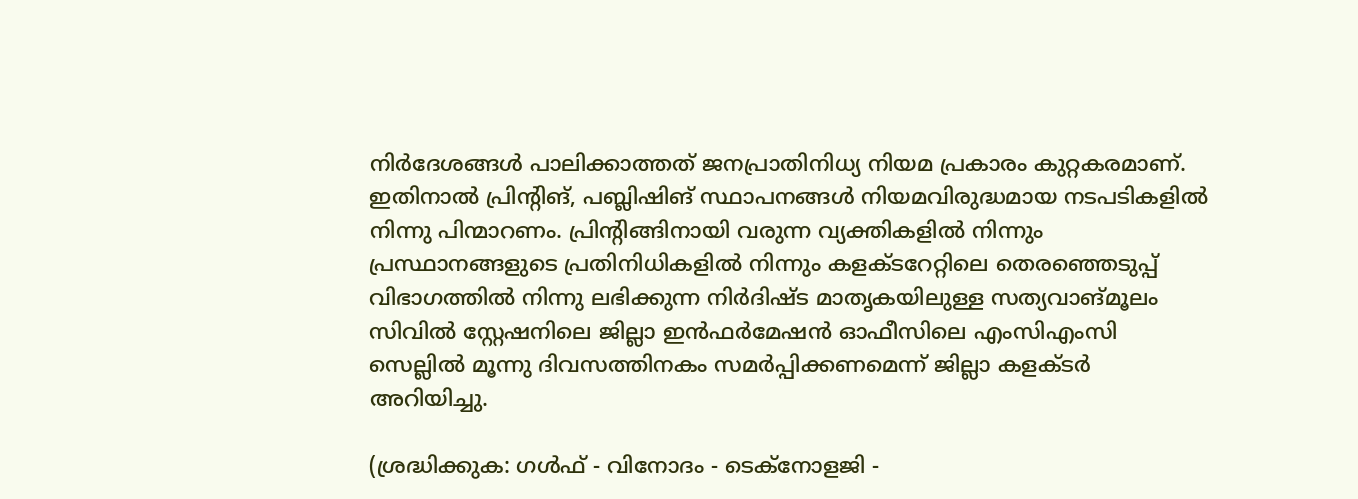നിര്‍ദേശങ്ങള്‍ പാലിക്കാത്തത് ജനപ്രാതിനിധ്യ നിയമ പ്രകാരം കുറ്റകരമാണ്. ഇതിനാല്‍ പ്രിന്റിങ്, പബ്ലിഷിങ് സ്ഥാപനങ്ങള്‍ നിയമവിരുദ്ധമായ നടപടികളില്‍ നിന്നു പിന്മാറണം. പ്രിന്റിങ്ങിനായി വരുന്ന വ്യക്തികളില്‍ നിന്നും പ്രസ്ഥാനങ്ങളുടെ പ്രതിനിധികളില്‍ നിന്നും കളക്ടറേറ്റിലെ തെരഞ്ഞെടുപ്പ് വിഭാഗത്തില്‍ നിന്നു ലഭിക്കുന്ന നിര്‍ദിഷ്ട മാതൃകയിലുള്ള സത്യവാങ്മൂലം സിവില്‍ സ്റ്റേഷനിലെ ജില്ലാ ഇന്‍ഫര്‍മേഷന്‍ ഓഫീസിലെ എംസിഎംസി സെല്ലില്‍ മൂന്നു ദിവസത്തിനകം സമര്‍പ്പിക്കണമെന്ന് ജില്ലാ കളക്ടര്‍ അറിയിച്ചു.

(ശ്രദ്ധിക്കുക: ഗൾഫ് - വിനോദം - ടെക്നോളജി -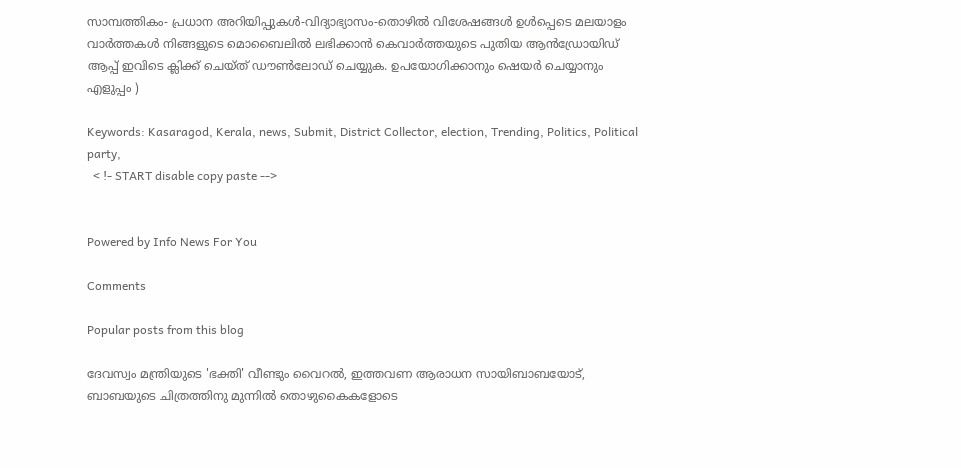സാമ്പത്തികം- പ്രധാന അറിയിപ്പുകൾ-വിദ്യാഭ്യാസം-തൊഴിൽ വിശേഷങ്ങൾ ഉൾപ്പെടെ മലയാളം വാർത്തകൾ നിങ്ങളുടെ മൊബൈലിൽ ലഭിക്കാൻ കെവാർത്തയുടെ പുതിയ ആൻഡ്രോയിഡ് ആപ്പ് ഇവിടെ ക്ലിക്ക് ചെയ്ത് ഡൗൺലോഡ് ചെയ്യുക. ഉപയോഗിക്കാനും ഷെയർ ചെയ്യാനും എളുപ്പം )

Keywords: Kasaragod, Kerala, news, Submit, District Collector, election, Trending, Politics, Political party,
  < !- START disable copy paste -->


Powered by Info News For You

Comments

Popular posts from this blog

ദേവസ്വം മന്ത്രിയുടെ 'ഭക്തി' വീണ്ടും വൈറല്‍, ഇത്തവണ ആരാധന സായിബാബയോട്, ബാബയുടെ ചിത്രത്തിനു മുന്നില്‍ തൊഴുകൈകളോടെ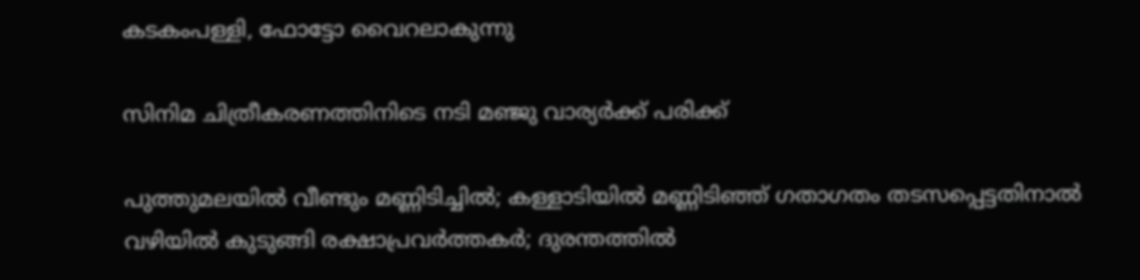കടകംപള്ളി, ഫോട്ടോ വൈറലാകുന്നു

സിനിമ ചിത്രീകരണത്തിനിടെ നടി മഞ്ജു വാര്യര്‍ക്ക് പരിക്ക്

പുത്തുമലയില്‍ വീണ്ടും മണ്ണിടിച്ചില്‍; കള്ളാടിയില്‍ മണ്ണിടിഞ്ഞ് ഗതാഗതം തടസപ്പെട്ടതിനാല്‍ വഴിയില്‍ കുടുങ്ങി രക്ഷാപ്രവര്‍ത്തകര്‍; ദുരന്തത്തില്‍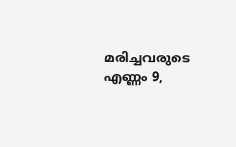മരിച്ചവരുടെ എണ്ണം 9,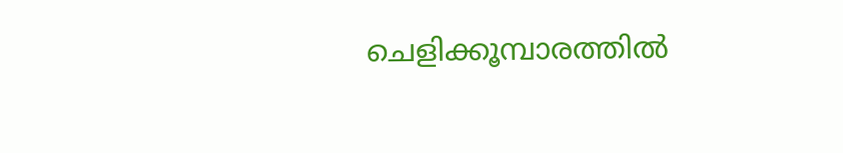ചെളിക്കൂമ്പാരത്തില്‍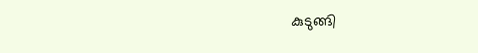കുടുങ്ങി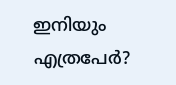ഇനിയും എത്രപേര്‍?